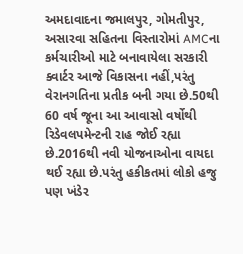અમદાવાદના જમાલપુર, ગોમતીપુર, અસારવા સહિતના વિસ્તારોમાં AMCના કર્મચારીઓ માટે બનાવાયેલા સરકારી ક્વાર્ટર આજે વિકાસના નહીં,પરંતુ વેરાનગતિના પ્રતીક બની ગયા છે.50થી 60 વર્ષ જૂના આ આવાસો વર્ષોથી રિડેવલપમેન્ટની રાહ જોઈ રહ્યા છે.2016થી નવી યોજનાઓના વાયદા થઈ રહ્યા છે.પરંતુ હકીકતમાં લોકો હજુ પણ ખંડેર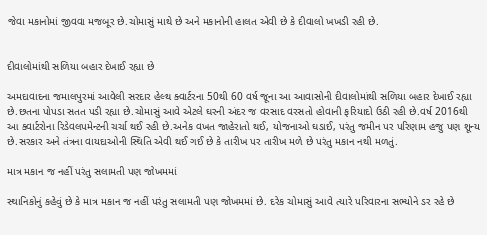જેવા મકાનોમાં જીવવા મજબૂર છે.ચોમાસું માથે છે અને મકાનોની હાલત એવી છે કે દીવાલો ખખડી રહી છે.


દીવાલોમાંથી સળિયા બહાર દેખાઈ રહ્યા છે

અમદાવાદના જમાલપુરમાં આવેલી સરદાર હેલ્થ ક્વાર્ટરના 50થી 60 વર્ષ જૂના આ આવાસોની દીવાલોમાંથી સળિયા બહાર દેખાઈ રહ્યા છે.છતના પોપડા સતત પડી રહ્યા છે.ચોમાસું આવે એટલે ઘરની અંદર જ વરસાદ વરસતો હોવાની ફરિયાદો ઉઠી રહી છે.વર્ષ 2016થી આ ક્વાર્ટરોના રિડેવલપમેન્ટની ચર્ચા થઈ રહી છે.અનેક વખત જાહેરાતો થઈ, યોજનાઓ ઘડાઈ, પરંતુ જમીન પર પરિણામ હજુ પણ શૂન્ય છે.સરકાર અને તંત્રના વાયદાઓની સ્થિતિ એવી થઈ ગઈ છે કે તારીખ પર તારીખ મળે છે પરંતુ મકાન નથી મળતું.

માત્ર મકાન જ નહીં પરંતુ સલામતી પણ જોખમમાં

સ્થાનિકોનું કહેવું છે કે માત્ર મકાન જ નહીં પરંતુ સલામતી પણ જોખમમાં છે. દરેક ચોમાસું આવે ત્યારે પરિવારના સભ્યોને ડર રહે છે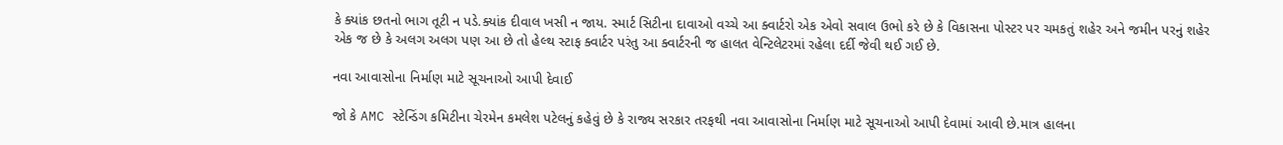કે ક્યાંક છતનો ભાગ તૂટી ન પડે.ક્યાંક દીવાલ ખસી ન જાય. સ્માર્ટ સિટીના દાવાઓ વચ્ચે આ ક્વાર્ટરો એક એવો સવાલ ઉભો કરે છે કે વિકાસના પોસ્ટર પર ચમકતું શહેર અને જમીન પરનું શહેર એક જ છે કે અલગ અલગ પણ આ છે તો હેલ્થ સ્ટાફ ક્વાર્ટર પરંતુ આ ક્વાર્ટરની જ હાલત વેન્ટિલેટરમાં રહેલા દર્દી જેવી થઈ ગઈ છે.

નવા આવાસોના નિર્માણ માટે સૂચનાઓ આપી દેવાઈ

જો કે AMC સ્ટેન્ડિંગ કમિટીના ચેરમેન કમલેશ પટેલનું કહેવું છે કે રાજ્ય સરકાર તરફથી નવા આવાસોના નિર્માણ માટે સૂચનાઓ આપી દેવામાં આવી છે.માત્ર હાલના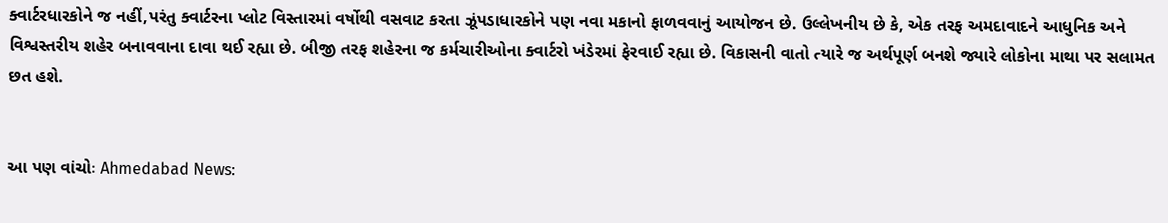ક્વાર્ટરધારકોને જ નહીં,પરંતુ ક્વાર્ટરના પ્લોટ વિસ્તારમાં વર્ષોથી વસવાટ કરતા ઝૂંપડાધારકોને પણ નવા મકાનો ફાળવવાનું આયોજન છે. ઉલ્લેખનીય છે કે, એક તરફ અમદાવાદને આધુનિક અને વિશ્વસ્તરીય શહેર બનાવવાના દાવા થઈ રહ્યા છે. બીજી તરફ શહેરના જ કર્મચારીઓના ક્વાર્ટરો ખંડેરમાં ફેરવાઈ રહ્યા છે. વિકાસની વાતો ત્યારે જ અર્થપૂર્ણ બનશે જ્યારે લોકોના માથા પર સલામત છત હશે.


આ પણ વાંચોઃ Ahmedabad News: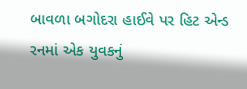બાવળા બગોદરા હાઈવે પર હિટ એન્ડ રનમાં એક યુવકનું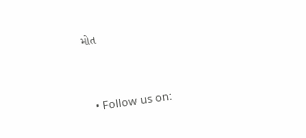મોત


  • Follow us on: